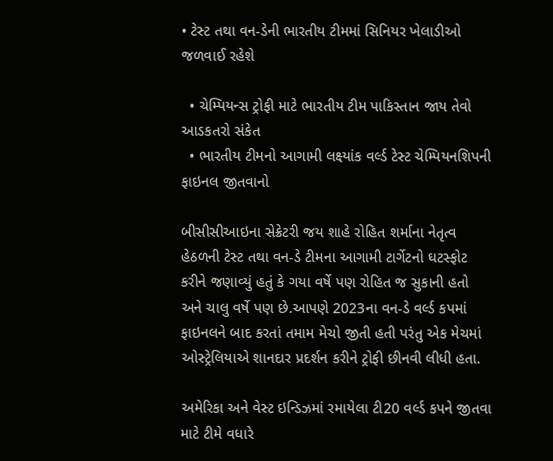• ટેસ્ટ તથા વન-ડેની ભારતીય ટીમમાં સિનિયર ખેલાડીઓ જળવાઈ રહેશે

  • ચેમ્પિયન્સ ટ્રોફી માટે ભારતીય ટીમ પાકિસ્તાન જાય તેવો આડકતરો સંકેત
  • ભારતીય ટીમનો આગામી લક્ષ્યાંક વર્લ્ડ ટેસ્ટ ચેમ્પિયનશિપની ફાઇનલ જીતવાનો

બીસીસીઆઇના સેક્રેટરી જય શાહે રોહિત શર્માના નેતૃત્વ હેઠળની ટેસ્ટ તથા વન-ડે ટીમના આગામી ટાર્ગેટનો ઘટસ્ફોટ કરીને જણાવ્યું હતું કે ગયા વર્ષે પણ રોહિત જ સુકાની હતો અને ચાલુ વર્ષે પણ છે.આપણે 2023ના વન-ડે વર્લ્ડ કપમાં ફાઇનલને બાદ કરતાં તમામ મેચો જીતી હતી પરંતુ એક મેચમાં ઓસ્ટ્રેલિયાએ શાનદાર પ્રદર્શન કરીને ટ્રોફી છીનવી લીધી હતા.

અમેરિકા અને વેસ્ટ ઇન્ડિઝમાં રમાયેલા ટી20 વર્લ્ડ કપને જીતવા માટે ટીમે વધારે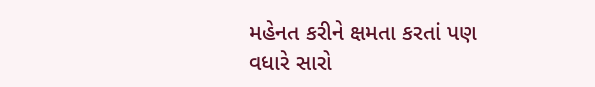મહેનત કરીને ક્ષમતા કરતાં પણ વધારે સારો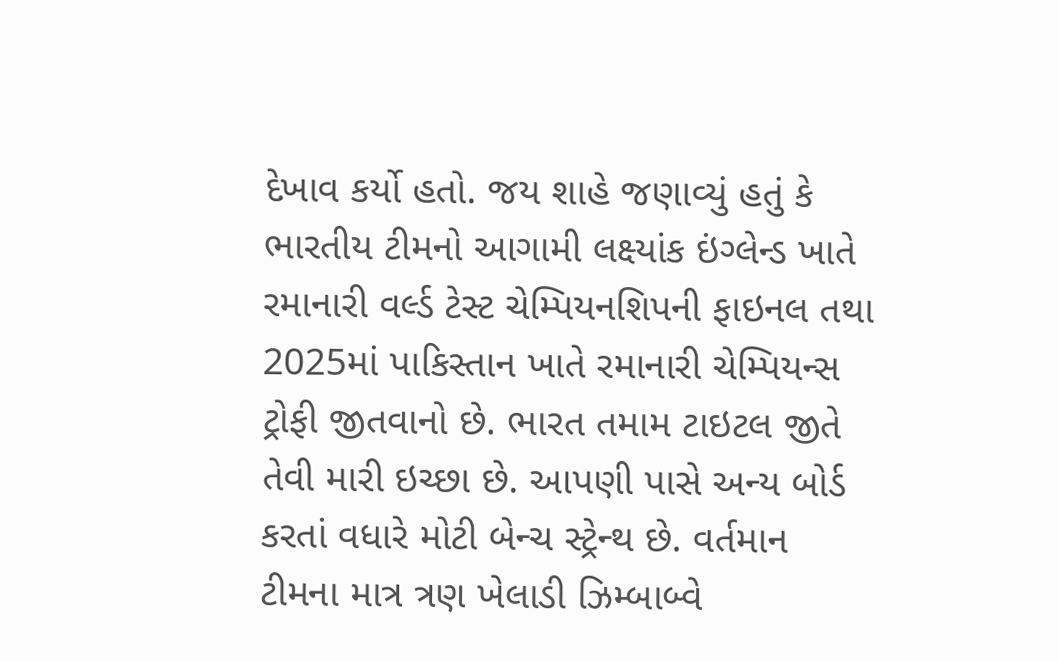દેખાવ કર્યો હતો. જય શાહે જણાવ્યું હતું કે ભારતીય ટીમનો આગામી લક્ષ્યાંક ઇંગ્લેન્ડ ખાતે રમાનારી વર્લ્ડ ટેસ્ટ ચેમ્પિયનશિપની ફાઇનલ તથા 2025માં પાકિસ્તાન ખાતે રમાનારી ચેમ્પિયન્સ ટ્રોફી જીતવાનો છે. ભારત તમામ ટાઇટલ જીતે તેવી મારી ઇચ્છા છે. આપણી પાસે અન્ય બોર્ડ કરતાં વધારે મોટી બેન્ચ સ્ટ્રેન્થ છે. વર્તમાન ટીમના માત્ર ત્રણ ખેલાડી ઝિમ્બાબ્વે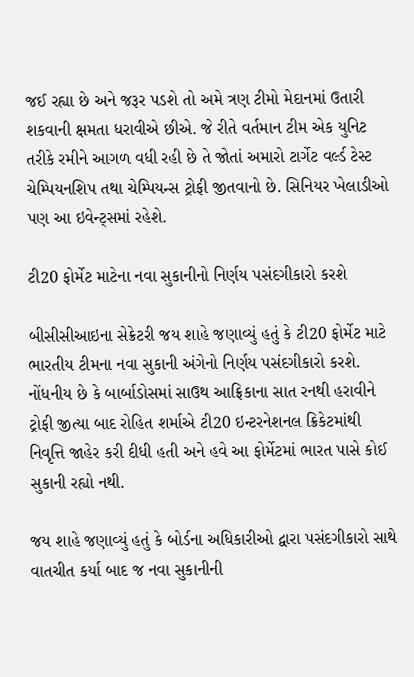જઈ રહ્યા છે અને જરૂર પડશે તો અમે ત્રણ ટીમો મેદાનમાં ઉતારી શકવાની ક્ષમતા ધરાવીએ છીએ. જે રીતે વર્તમાન ટીમ એક યુનિટ તરીકે રમીને આગળ વધી રહી છે તે જોતાં અમારો ટાર્ગેટ વર્લ્ડ ટેસ્ટ ચેમ્પિયનશિપ તથા ચેમ્પિયન્સ ટ્રોફી જીતવાનો છે. સિનિયર ખેલાડીઓ પણ આ ઇવેન્ટ્સમાં રહેશે.

ટી20 ફોર્મેટ માટેના નવા સુકાનીનો નિર્ણય પસંદગીકારો કરશે

બીસીસીઆઇના સેક્રેટરી જય શાહે જણાવ્યું હતું કે ટી20 ફોર્મેટ માટે ભારતીય ટીમના નવા સુકાની અંગેનો નિર્ણય પસંદગીકારો કરશે. નોંધનીય છે કે બાર્બાડોસમાં સાઉથ આફ્રિકાના સાત રનથી હરાવીને ટ્રોફી જીત્યા બાદ રોહિત શર્માએ ટી20 ઇન્ટરનેશનલ ક્રિકેટમાંથી નિવૃત્તિ જાહેર કરી દીધી હતી અને હવે આ ફોર્મેટમાં ભારત પાસે કોઈ સુકાની રહ્યો નથી.

જય શાહે જણાવ્યું હતું કે બોર્ડના અધિકારીઓ દ્વારા પસંદગીકારો સાથે વાતચીત કર્યા બાદ જ નવા સુકાનીની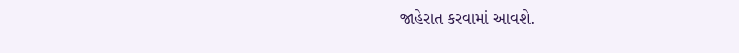જાહેરાત કરવામાં આવશે.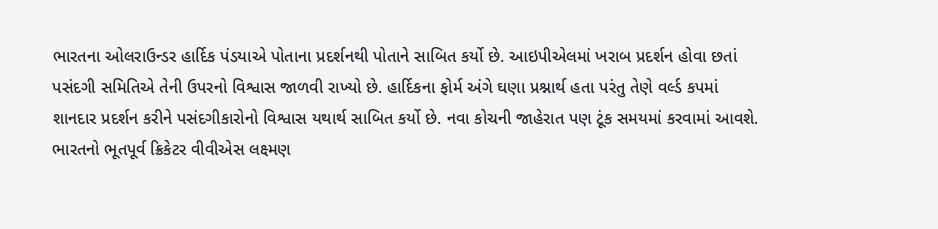ભારતના ઓલરાઉન્ડર હાર્દિક પંડયાએ પોતાના પ્રદર્શનથી પોતાને સાબિત કર્યો છે. આઇપીએલમાં ખરાબ પ્રદર્શન હોવા છતાં પસંદગી સમિતિએ તેની ઉપરનો વિશ્વાસ જાળવી રાખ્યો છે. હાર્દિકના ફોર્મ અંગે ઘણા પ્રશ્નાર્થ હતા પરંતુ તેણે વર્લ્ડ કપમાં શાનદાર પ્રદર્શન કરીને પસંદગીકારોનો વિશ્વાસ યથાર્થ સાબિત કર્યો છે. નવા કોચની જાહેરાત પણ ટૂંક સમયમાં કરવામાં આવશે. ભારતનો ભૂતપૂર્વ ક્રિકેટર વીવીએસ લક્ષ્મણ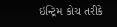ઇન્ટ્રિમ કોચ તરીકે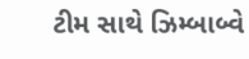ટીમ સાથે ઝિમ્બાબ્વે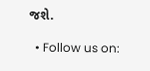જશે.

  • Follow us on: